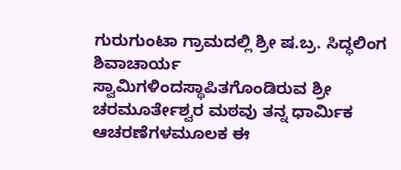ಗುರುಗುಂಟಾ ಗ್ರಾಮದಲ್ಲಿ ಶ್ರೀ ಷ.ಬ್ರ. ಸಿದ್ಧಲಿಂಗ ಶಿವಾಚಾರ್ಯ ಸ್ವಾಮಿಗಳಿಂದಸ್ಥಾಪಿತಗೊಂಡಿರುವ ಶ್ರೀ ಚರಮೂರ್ತೇಶ್ವರ ಮಠವು ತನ್ನ ಧಾರ್ಮಿಕ ಆಚರಣೆಗಳಮೂಲಕ ಈ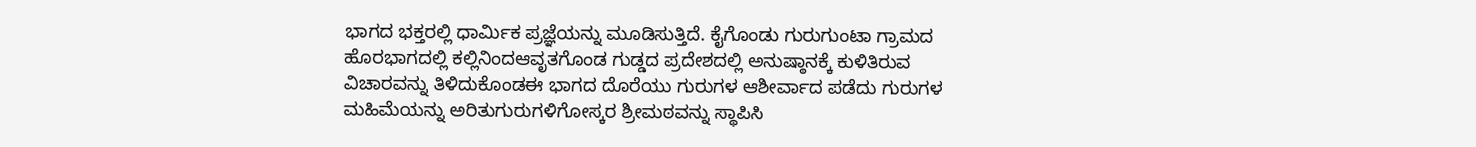ಭಾಗದ ಭಕ್ತರಲ್ಲಿ ಧಾರ್ಮಿಕ ಪ್ರಜ್ಞೆಯನ್ನು ಮೂಡಿಸುತ್ತಿದೆ. ಕೈಗೊಂಡು ಗುರುಗುಂಟಾ ಗ್ರಾಮದ ಹೊರಭಾಗದಲ್ಲಿ ಕಲ್ಲಿನಿಂದಆವೃತಗೊಂಡ ಗುಡ್ಡದ ಪ್ರದೇಶದಲ್ಲಿ ಅನುಷ್ಠಾನಕ್ಕೆ ಕುಳಿತಿರುವ ವಿಚಾರವನ್ನು ತಿಳಿದುಕೊಂಡಈ ಭಾಗದ ದೊರೆಯು ಗುರುಗಳ ಆಶೀರ್ವಾದ ಪಡೆದು ಗುರುಗಳ ಮಹಿಮೆಯನ್ನು ಅರಿತುಗುರುಗಳಿಗೋಸ್ಕರ ಶ್ರೀಮಠವನ್ನು ಸ್ಥಾಪಿಸಿ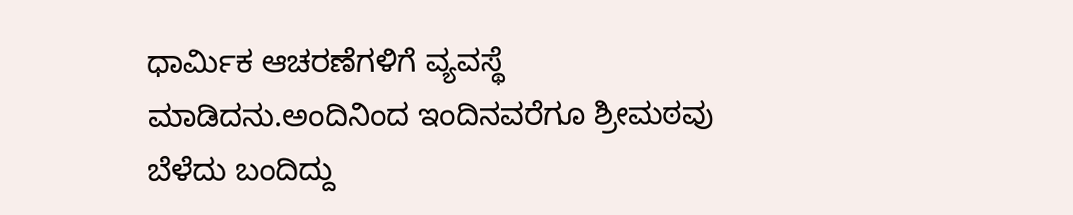ಧಾರ್ಮಿಕ ಆಚರಣೆಗಳಿಗೆ ವ್ಯವಸ್ಥೆ ಮಾಡಿದನು.ಅಂದಿನಿಂದ ಇಂದಿನವರೆಗೂ ಶ್ರೀಮಠವು ಬೆಳೆದು ಬಂದಿದ್ದು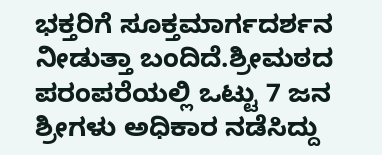ಭಕ್ತರಿಗೆ ಸೂಕ್ತಮಾರ್ಗದರ್ಶನ ನೀಡುತ್ತಾ ಬಂದಿದೆ.ಶ್ರೀಮಠದ ಪರಂಪರೆಯಲ್ಲಿ ಒಟ್ಟು 7 ಜನ ಶ್ರೀಗಳು ಅಧಿಕಾರ ನಡೆಸಿದ್ದು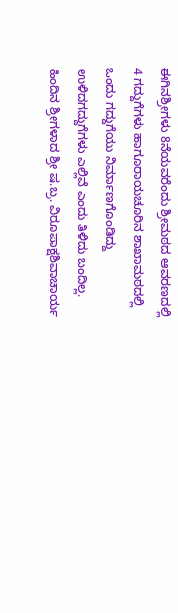ಈಗಿನಶ್ರೀಗಳು 8ನೆಯವರೆಂದು ಶ್ರೀಮಠದ ಆವರಣದಲ್ಲಿ 4 ಗದ್ದುಗೆಗಳು ಹಾಗೂರಾಯಚೂರಿನ ಶಾಖಾಮಠದಲ್ಲಿ ಒಂದು ಗದ್ದುಗೆಯು ನಿರ್ಮಾಣಗೊಂಡಿದ್ದು ಉಳಿದಗದ್ದುಗೆಗಳು ಎಲ್ಲಿವೆ ಎಂದು ತಿಳಿದು ಬಂದಿಲ್ಲ. ಹಿಂದಿನ ಶ್ರೀಗಳಾದ ಶ್ರೀ ಷ.ಬ್ರ. ವಿರೂಪಾಕ್ಷಶಿವಾಚಾರ್ಯ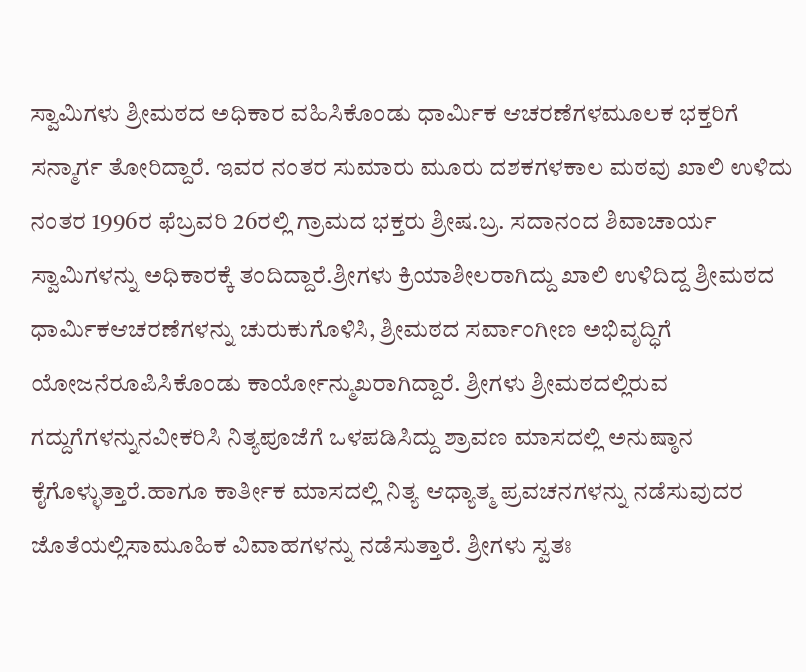ಸ್ವಾಮಿಗಳು ಶ್ರೀಮಠದ ಅಧಿಕಾರ ವಹಿಸಿಕೊಂಡು ಧಾರ್ಮಿಕ ಆಚರಣೆಗಳಮೂಲಕ ಭಕ್ತರಿಗೆ ಸನ್ಮಾರ್ಗ ತೋರಿದ್ದಾರೆ. ಇವರ ನಂತರ ಸುಮಾರು ಮೂರು ದಶಕಗಳಕಾಲ ಮಠವು ಖಾಲಿ ಉಳಿದು ನಂತರ 1996ರ ಫೆಬ್ರವರಿ 26ರಲ್ಲಿ ಗ್ರಾಮದ ಭಕ್ತರು ಶ್ರೀಷ.ಬ್ರ. ಸದಾನಂದ ಶಿವಾಚಾರ್ಯ ಸ್ವಾಮಿಗಳನ್ನು ಅಧಿಕಾರಕ್ಕೆ ತಂದಿದ್ದಾರೆ.ಶ್ರೀಗಳು ಕ್ರಿಯಾಶೀಲರಾಗಿದ್ದು ಖಾಲಿ ಉಳಿದಿದ್ದ ಶ್ರೀಮಠದ ಧಾರ್ಮಿಕಆಚರಣೆಗಳನ್ನು ಚುರುಕುಗೊಳಿಸಿ, ಶ್ರೀಮಠದ ಸರ್ವಾಂಗೀಣ ಅಭಿವೃದ್ಧಿಗೆ ಯೋಜನೆರೂಪಿಸಿಕೊಂಡು ಕಾರ್ಯೋನ್ಮುಖರಾಗಿದ್ದಾರೆ. ಶ್ರೀಗಳು ಶ್ರೀಮಠದಲ್ಲಿರುವ ಗದ್ದುಗೆಗಳನ್ನುನವೀಕರಿಸಿ ನಿತ್ಯಪೂಜೆಗೆ ಒಳಪಡಿಸಿದ್ದು ಶ್ರಾವಣ ಮಾಸದಲ್ಲಿ ಅನುಷ್ಠಾನ ಕೈಗೊಳ್ಳುತ್ತಾರೆ.ಹಾಗೂ ಕಾರ್ತೀಕ ಮಾಸದಲ್ಲಿ ನಿತ್ಯ ಆಧ್ಯಾತ್ಮ ಪ್ರವಚನಗಳನ್ನು ನಡೆಸುವುದರ ಜೊತೆಯಲ್ಲಿಸಾಮೂಹಿಕ ವಿವಾಹಗಳನ್ನು ನಡೆಸುತ್ತಾರೆ. ಶ್ರೀಗಳು ಸ್ವತಃ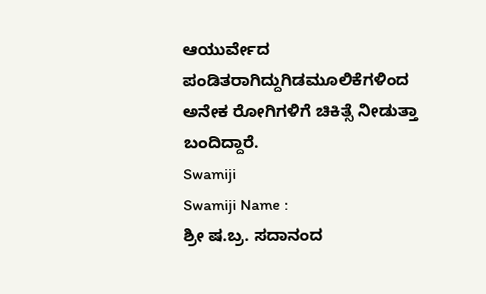ಆಯುರ್ವೇದ ಪಂಡಿತರಾಗಿದ್ದುಗಿಡಮೂಲಿಕೆಗಳಿಂದ ಅನೇಕ ರೋಗಿಗಳಿಗೆ ಚಿಕಿತ್ಸೆ ನೀಡುತ್ತಾ ಬಂದಿದ್ದಾರೆ.
Swamiji
Swamiji Name :
ಶ್ರೀ ಷ.ಬ್ರ. ಸದಾನಂದ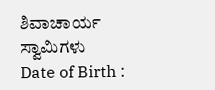ಶಿವಾಚಾರ್ಯ ಸ್ವಾಮಿಗಳು
Date of Birth :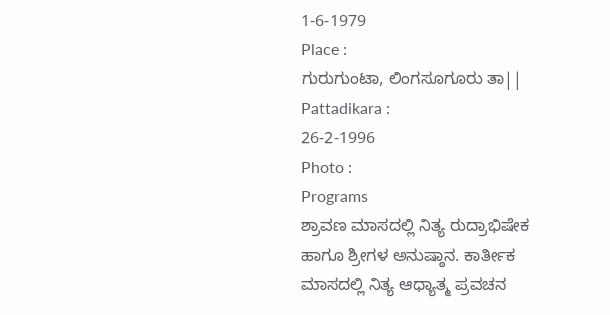1-6-1979
Place :
ಗುರುಗುಂಟಾ, ಲಿಂಗಸೂಗೂರು ತಾ||
Pattadikara :
26-2-1996
Photo :
Programs
ಶ್ರಾವಣ ಮಾಸದಲ್ಲಿ ನಿತ್ಯ ರುದ್ರಾಭಿಷೇಕ ಹಾಗೂ ಶ್ರೀಗಳ ಅನುಷ್ಠಾನ. ಕಾರ್ತೀಕ ಮಾಸದಲ್ಲಿ ನಿತ್ಯ ಆಧ್ಯಾತ್ಮ ಪ್ರವಚನ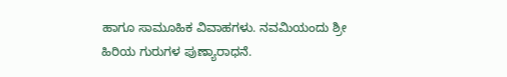ಹಾಗೂ ಸಾಮೂಹಿಕ ವಿವಾಹಗಳು. ನವಮಿಯಂದು ಶ್ರೀ ಹಿರಿಯ ಗುರುಗಳ ಪುಣ್ಯಾರಾಧನೆ.